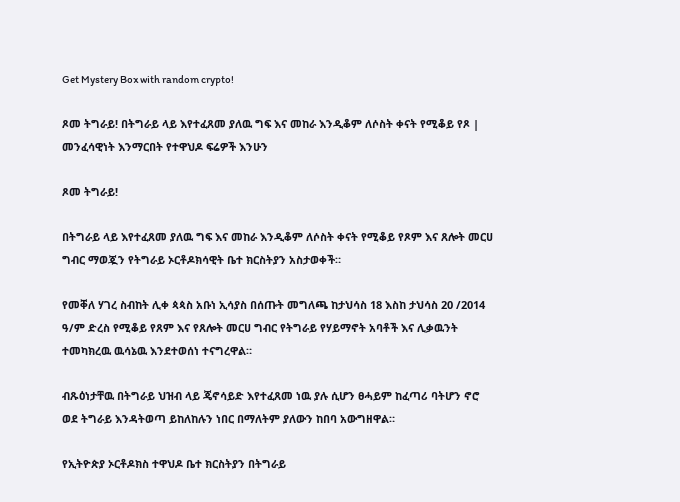Get Mystery Box with random crypto!

ጾመ ትግራይ! በትግራይ ላይ እየተፈጸመ ያለዉ ግፍ እና መከራ እንዲቆም ለሶስት ቀናት የሚቆይ የጾ | መንፈሳዊነት እንማርበት የተዋህዶ ፍሬዎች እንሁን

ጾመ ትግራይ!

በትግራይ ላይ እየተፈጸመ ያለዉ ግፍ እና መከራ እንዲቆም ለሶስት ቀናት የሚቆይ የጾም እና ጸሎት መርሀ ግብር ማወጇን የትግራይ ኦርቶዶክሳዊት ቤተ ክርስትያን አስታወቀች።

የመቐለ ሃገረ ስብከት ሊቀ ጳጳስ አቡነ ኢሳያስ በሰጡት መግለጫ ከታህሳስ 18 እስከ ታህሳስ 20 /2014 ዓ/ም ድረስ የሚቆይ የጸም እና የጸሎት መርሀ ግብር የትግራይ የሃይማኖት አባቶች እና ሊቃዉንት ተመካክረዉ ዉሳኔዉ እንደተወሰነ ተናግረዋል።

ብጹዕነታቸዉ በትግራይ ህዝብ ላይ ጄኖሳይድ እየተፈጸመ ነዉ ያሉ ሲሆን ፀሓይም ከፈጣሪ ባትሆን ኖሮ ወደ ትግራይ እንዳትወጣ ይከለከሉን ነበር በማለትም ያለውን ከበባ አውግዘዋል።

የኢትዮጵያ ኦርቶዶክስ ተዋህዶ ቤተ ክርስትያን በትግራይ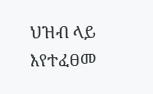ህዝብ ላይ እየተፈፀመ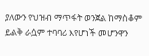ያለውን የህዝብ ማጥፋት ወንጀል ከማስቆም ይልቅ ራሷም ተባባሪ እየሆነች መሆንዋን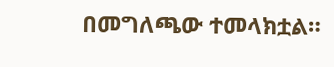በመግለጫው ተመላክቷል።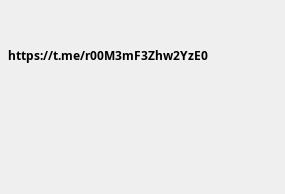https://t.me/r00M3mF3Zhw2YzE0